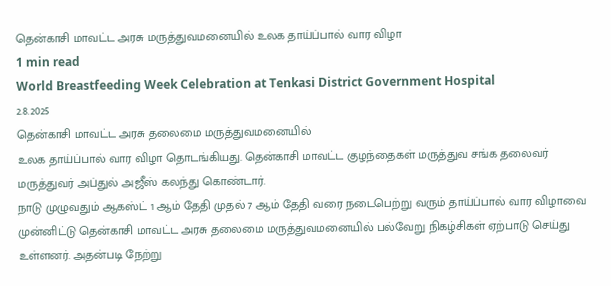தென்காசி மாவட்ட அரசு மருத்துவமனையில் உலக தாய்ப்பால் வார விழா
1 min read
World Breastfeeding Week Celebration at Tenkasi District Government Hospital
2.8.2025
தென்காசி மாவட்ட அரசு தலைமை மருத்துவமனையில்
உலக தாய்ப்பால் வார விழா தொடங்கியது. தென்காசி மாவட்ட குழந்தைகள் மருத்துவ சங்க தலைவர் மருத்துவர் அப்துல் அஜீஸ் கலந்து கொண்டார்.
நாடு முழுவதும் ஆகஸ்ட் 1 ஆம் தேதி முதல் 7 ஆம் தேதி வரை நடைபெற்று வரும் தாய்ப்பால் வார விழாவை முன்னிட்டு தென்காசி மாவட்ட அரசு தலைமை மருத்துவமனையில் பல்வேறு நிகழ்சிகள் ஏற்பாடு செய்து உள்ளனர். அதன்படி நேற்று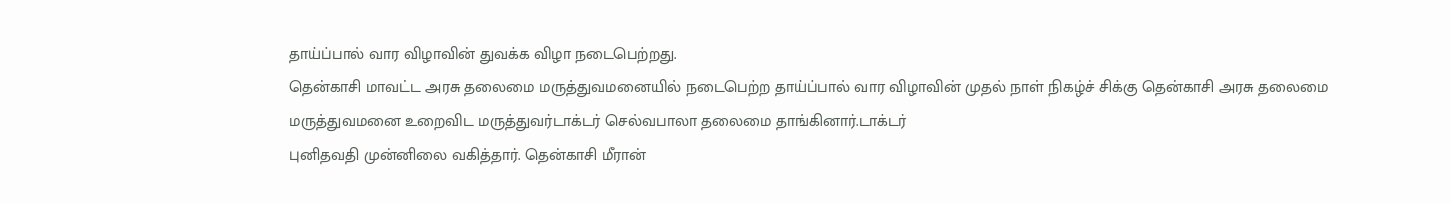தாய்ப்பால் வார விழாவின் துவக்க விழா நடைபெற்றது.
தென்காசி மாவட்ட அரசு தலைமை மருத்துவமனையில் நடைபெற்ற தாய்ப்பால் வார விழாவின் முதல் நாள் நிகழ்ச் சிக்கு தென்காசி அரசு தலைமை மருத்துவமனை உறைவிட மருத்துவர்டாக்டர் செல்வபாலா தலைமை தாங்கினார்.டாக்டர்
புனிதவதி முன்னிலை வகித்தார். தென்காசி மீரான்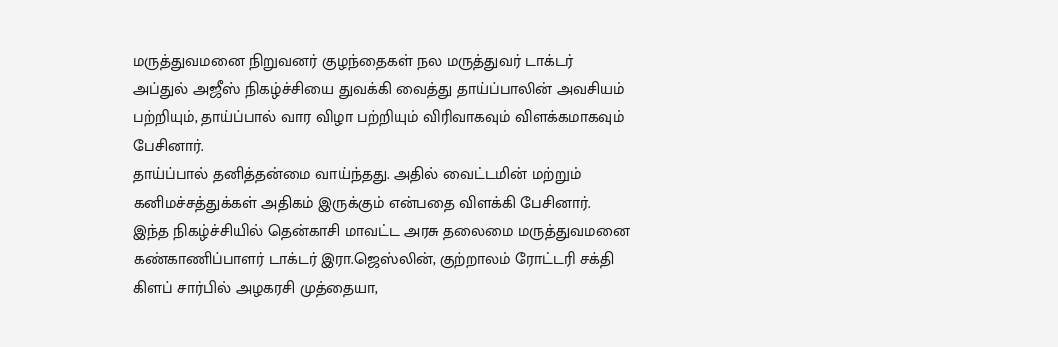மருத்துவமனை நிறுவனர் குழந்தைகள் நல மருத்துவர் டாக்டர் அப்துல் அஜீஸ் நிகழ்ச்சியை துவக்கி வைத்து தாய்ப்பாலின் அவசியம் பற்றியும், தாய்ப்பால் வார விழா பற்றியும் விரிவாகவும் விளக்கமாகவும் பேசினார்.
தாய்ப்பால் தனித்தன்மை வாய்ந்தது. அதில் வைட்டமின் மற்றும் கனிமச்சத்துக்கள் அதிகம் இருக்கும் என்பதை விளக்கி பேசினார்.
இந்த நிகழ்ச்சியில் தென்காசி மாவட்ட அரசு தலைமை மருத்துவமனை கண்காணிப்பாளர் டாக்டர் இரா.ஜெஸ்லின், குற்றாலம் ரோட்டரி சக்தி கிளப் சார்பில் அழகரசி முத்தையா,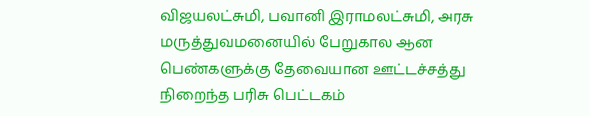விஜயலட்சுமி, பவானி இராமலட்சுமி, அரசு மருத்துவமனையில் பேறுகால ஆன பெண்களுக்கு தேவையான ஊட்டச்சத்து நிறைந்த பரிசு பெட்டகம்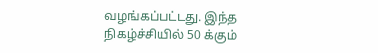வழங்கப்பட்டது. இந்த நிகழ்ச்சியில் 50 க்கும்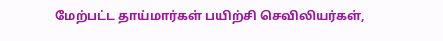மேற்பட்ட தாய்மார்கள் பயிற்சி செவிலியர்கள்,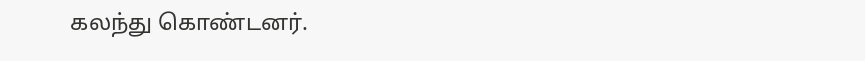கலந்து கொண்டனர்.